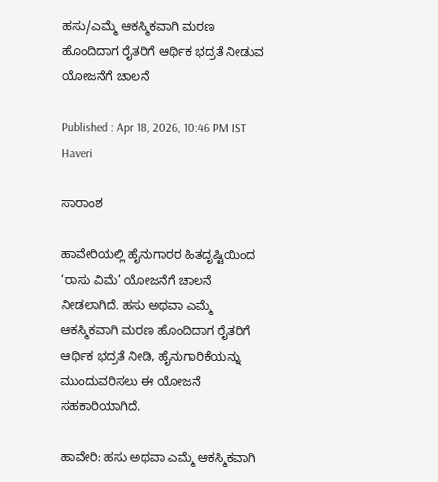ಹಸು/ಎಮ್ಮೆ ಆಕಸ್ಮಿಕವಾಗಿ ಮರಣ ಹೊಂದಿದಾಗ ರೈತರಿಗೆ ಆರ್ಥಿಕ ಭದ್ರತೆ ನೀಡುವ ಯೋಜನೆಗೆ ಚಾಲನೆ

Published : Apr 18, 2026, 10:46 PM IST
Haveri

ಸಾರಾಂಶ

ಹಾವೇರಿಯಲ್ಲಿ ಹೈನುಗಾರರ ಹಿತದೃಷ್ಟಿಯಿಂದ ‘ರಾಸು ವಿಮೆ’ ಯೋಜನೆಗೆ ಚಾಲನೆ ನೀಡಲಾಗಿದೆ. ಹಸು ಅಥವಾ ಎಮ್ಮೆ ಆಕಸ್ಮಿಕವಾಗಿ ಮರಣ ಹೊಂದಿದಾಗ ರೈತರಿಗೆ ಆರ್ಥಿಕ ಭದ್ರತೆ ನೀಡಿ, ಹೈನುಗಾರಿಕೆಯನ್ನು ಮುಂದುವರಿಸಲು ಈ ಯೋಜನೆ ಸಹಕಾರಿಯಾಗಿದೆ.

ಹಾವೇರಿ: ಹಸು ಅಥವಾ ಎಮ್ಮೆ ಆಕಸ್ಮಿಕವಾಗಿ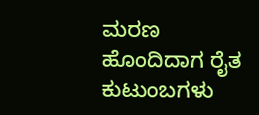ಮರಣ ಹೊಂದಿದಾಗ ರೈತ ಕುಟುಂಬಗಳು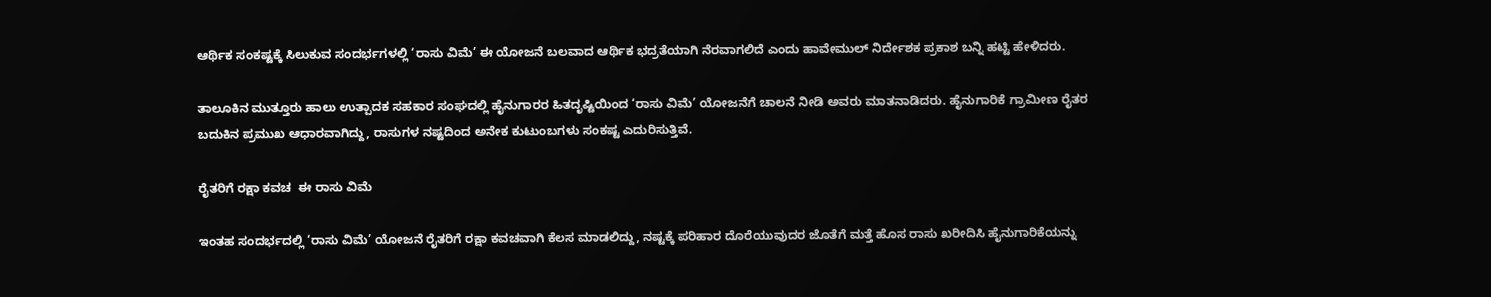ಆರ್ಥಿಕ ಸಂಕಷ್ಟಕ್ಕೆ ಸಿಲುಕುವ ಸಂದರ್ಭಗಳಲ್ಲಿ ‘ರಾಸು ವಿಮೆ’ ಈ ಯೋಜನೆ ಬಲವಾದ ಆರ್ಥಿಕ ಭದ್ರತೆಯಾಗಿ ನೆರವಾಗಲಿದೆ ಎಂದು ಹಾವೇಮುಲ್ ನಿರ್ದೇಶಕ ಪ್ರಕಾಶ ಬನ್ನಿ ಹಟ್ಟಿ ಹೇಳಿದರು.

ತಾಲೂಕಿನ ಮುತ್ತೂರು ಹಾಲು ಉತ್ಪಾದಕ ಸಹಕಾರ ಸಂಘದಲ್ಲಿ ಹೈನುಗಾರರ ಹಿತದೃಷ್ಟಿಯಿಂದ ‘ರಾಸು ವಿಮೆ’ ಯೋಜನೆಗೆ ಚಾಲನೆ ನೀಡಿ ಅವರು ಮಾತನಾಡಿದರು. ಹೈನುಗಾರಿಕೆ ಗ್ರಾಮೀಣ ರೈತರ ಬದುಕಿನ ಪ್ರಮುಖ ಆಧಾರವಾಗಿದ್ದು, ರಾಸುಗಳ ನಷ್ಟದಿಂದ ಅನೇಕ ಕುಟುಂಬಗಳು ಸಂಕಷ್ಟ ಎದುರಿಸುತ್ತಿವೆ.

ರೈತರಿಗೆ ರಕ್ಷಾ ಕವಚ  ಈ ರಾಸು ವಿಮೆ

ಇಂತಹ ಸಂದರ್ಭದಲ್ಲಿ ‘ರಾಸು ವಿಮೆ’ ಯೋಜನೆ ರೈತರಿಗೆ ರಕ್ಷಾ ಕವಚವಾಗಿ ಕೆಲಸ ಮಾಡಲಿದ್ದು, ನಷ್ಟಕ್ಕೆ ಪರಿಹಾರ ದೊರೆಯುವುದರ ಜೊತೆಗೆ ಮತ್ತೆ ಹೊಸ ರಾಸು ಖರೀದಿಸಿ ಹೈನುಗಾರಿಕೆಯನ್ನು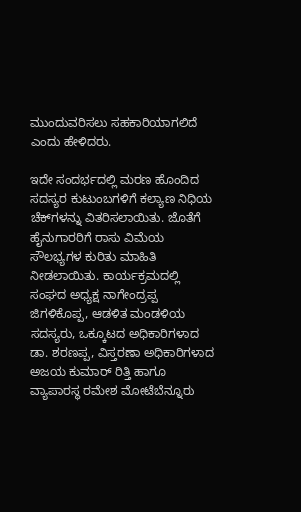ಮುಂದುವರಿಸಲು ಸಹಕಾರಿಯಾಗಲಿದೆ ಎಂದು ಹೇಳಿದರು.

ಇದೇ ಸಂದರ್ಭದಲ್ಲಿ ಮರಣ ಹೊಂದಿದ ಸದಸ್ಯರ ಕುಟುಂಬಗಳಿಗೆ ಕಲ್ಯಾಣ ನಿಧಿಯ ಚೆಕ್‌ಗಳನ್ನು ವಿತರಿಸಲಾಯಿತು. ಜೊತೆಗೆ ಹೈನುಗಾರರಿಗೆ ರಾಸು ವಿಮೆಯ ಸೌಲಭ್ಯಗಳ ಕುರಿತು ಮಾಹಿತಿ ನೀಡಲಾಯಿತು. ಕಾರ್ಯಕ್ರಮದಲ್ಲಿ ಸಂಘದ ಅಧ್ಯಕ್ಷ ನಾಗೇಂದ್ರಪ್ಪ ಜಿಗಳಿಕೊಪ್ಪ, ಆಡಳಿತ ಮಂಡಳಿಯ ಸದಸ್ಯರು, ಒಕ್ಕೂಟದ ಅಧಿಕಾರಿಗಳಾದ ಡಾ. ಶರಣಪ್ಪ, ವಿಸ್ತರಣಾ ಅಧಿಕಾರಿಗಳಾದ ಅಜಯ ಕುಮಾರ್ ರಿತ್ತಿ ಹಾಗೂ ವ್ಯಾಪಾರಸ್ಥ ರಮೇಶ ಮೋಟೆಬೆನ್ನೂರು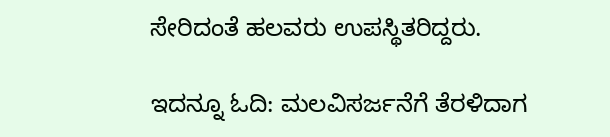ಸೇರಿದಂತೆ ಹಲವರು ಉಪಸ್ಥಿತರಿದ್ದರು.

ಇದನ್ನೂ ಓದಿ: ಮಲವಿಸರ್ಜನೆಗೆ ತೆರಳಿದಾಗ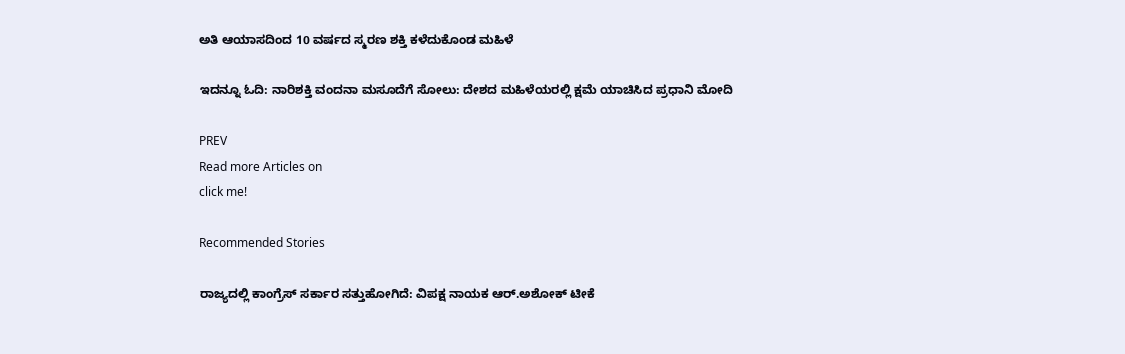ಅತಿ ಆಯಾಸದಿಂದ 10 ವರ್ಷದ ಸ್ಮರಣ ಶಕ್ತಿ ಕಳೆದುಕೊಂಡ ಮಹಿಳೆ

ಇದನ್ನೂ ಓದಿ: ನಾರಿಶಕ್ತಿ ವಂದನಾ ಮಸೂದೆಗೆ ಸೋಲು: ದೇಶದ ಮಹಿಳೆಯರಲ್ಲಿ ಕ್ಷಮೆ ಯಾಚಿಸಿದ ಪ್ರಧಾನಿ ಮೋದಿ

PREV
Read more Articles on
click me!

Recommended Stories

ರಾಜ್ಯದಲ್ಲಿ ಕಾಂಗ್ರೆಸ್ ಸರ್ಕಾರ ಸತ್ತುಹೋಗಿದೆ: ವಿಪಕ್ಷ ನಾಯಕ ಆರ್.ಅಶೋಕ್ ಟೀಕೆ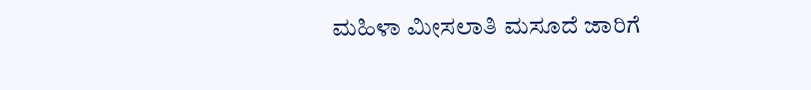ಮಹಿಳಾ ಮೀಸಲಾತಿ ಮಸೂದೆ ಜಾರಿಗೆ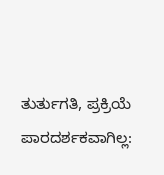ತುರ್ತುಗತಿ, ಪ್ರಕ್ರಿಯೆ ಪಾರದರ್ಶಕವಾಗಿಲ್ಲ: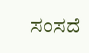ಸಂಸದೆ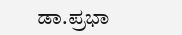ಡಾ.ಪ್ರಭಾ